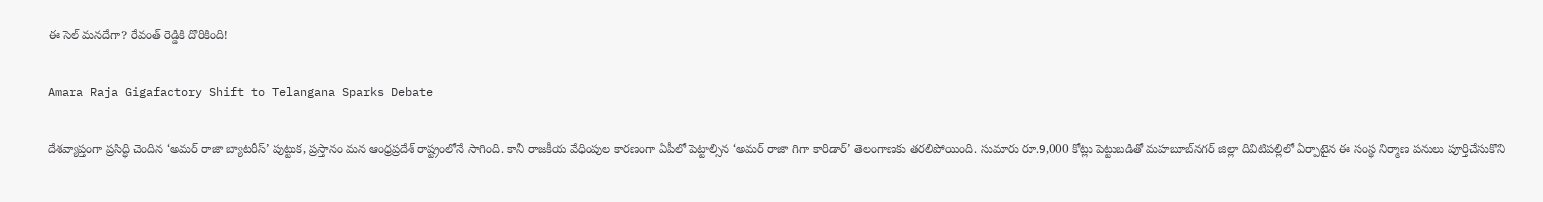ఈ సెల్ మనదేగా? రేవంత్ రెడ్డికి దొరికింది!

Amara Raja Gigafactory Shift to Telangana Sparks Debate

దేశవ్యాప్తంగా ప్రసిద్ధి చెందిన ‘అమర్ రాజా బ్యాటరీస్’ పుట్టుక, ప్రస్తానం మన ఆంధ్రప్రదేశ్‌ రాష్ట్రంలోనే సాగింది. కానీ రాజకీయ వేధింపుల కారణంగా ఏపీలో పెట్టాల్సిన ‘అమర్ రాజా గిగా కారిడార్‌’ తెలంగాణకు తరలిపోయింది. సుమారు రూ.9,000 కోట్లు పెట్టుబడితో మహబూబ్‌నగర్ జిల్లా దివిటిపల్లిలో ఏర్పాటైన ఈ సంస్థ నిర్మాణ పనులు పూర్తిచేసుకొని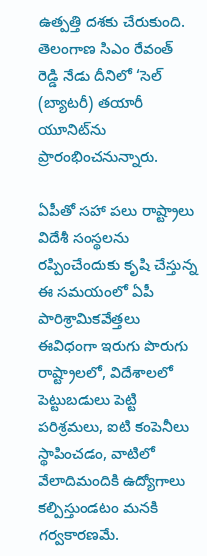ఉత్పత్తి దశకు చేరుకుంది. తెలంగాణ సిఎం రేవంత్ రెడ్డి నేడు దీనిలో ‘సెల్ (బ్యాటరీ) తయారీ యూనిట్‌ను ప్రారంభించనున్నారు.

ఏపీతో సహా పలు రాష్ట్రాలు విదేశీ సంస్థలను రప్పించేందుకు కృషి చేస్తున్న ఈ సమయంలో ఏపీ పారిశ్రామికవేత్తలు ఈవిధంగా ఇరుగు పొరుగు రాష్ట్రాలలో, విదేశాలలో పెట్టుబడులు పెట్టి పరిశ్రమలు, ఐటి కంపెనీలు స్థాపించడం, వాటిలో వేలాదిమందికి ఉద్యోగాలు కల్పిస్తుండటం మనకి గర్వకారణమే.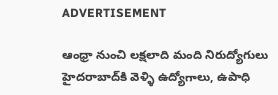ADVERTISEMENT

ఆంధ్రా నుంచి లక్షలాది మంది నిరుద్యోగులు హైదరాబాద్‌కి వెళ్ళి ఉద్యోగాలు, ఉపాధి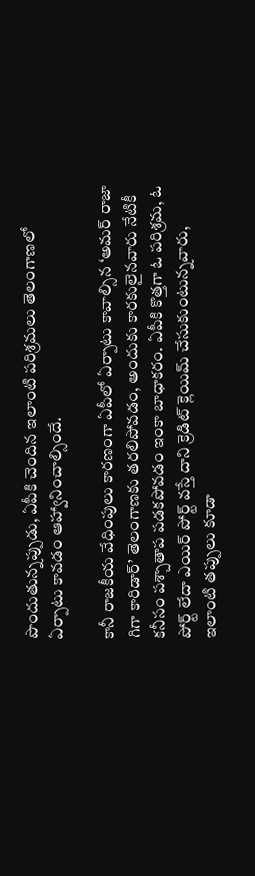పొందుతున్నప్పుడు, ఏపీకి చెందిన ఇలాంటి పరిశ్రమలు తెలంగాణలో ఏర్పాటు కావడం ఆహ్వానించాల్సిందే.

కానీ రాజకీయ వేధింపులు కారణంగా ఏపీలో ఏర్పాటు కావాల్సిన ‘అమర్ రాజా గిగా కారిడార్’ తెలంగాణకు తరలిపోవడం, అందుకు కారకులైనవారు నేటికీ కనీసం పశ్చాతాప పడకపోవడం ఇంకా బాధాకరం. ఏపీకి కొత్తగా ఓ పరిశ్రమ, ఓ పోర్ట్ లేదా ఎయిర్ పోర్ట్ వస్తే దాని క్రెడిట్ క్లెయిమ్ చేసుకుంటున్నవారు, ఇలాంటి తప్పులు కూడా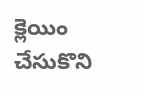క్లెయిం చేసుకొని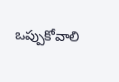ఒప్పుకోవాలి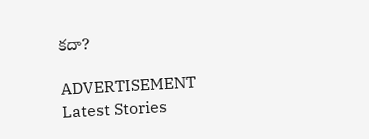కదా?

ADVERTISEMENT
Latest Stories